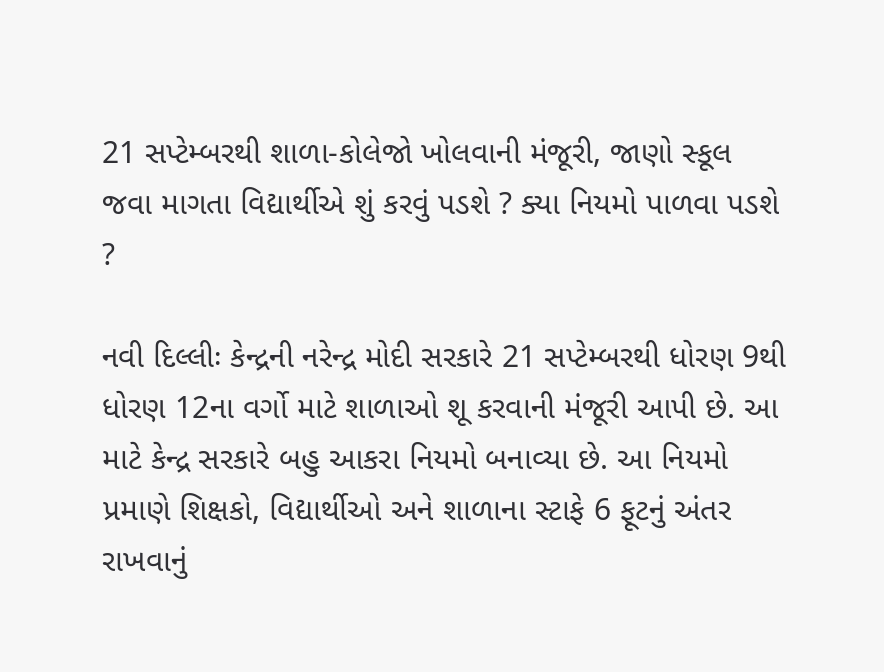21 સપ્ટેમ્બરથી શાળા-કોલેજો ખોલવાની મંજૂરી, જાણો સ્કૂલ જવા માગતા વિદ્યાર્થીએ શું કરવું પડશે ? ક્યા નિયમો પાળવા પડશે ?

નવી દિલ્લીઃ કેન્દ્રની નરેન્દ્ર મોદી સરકારે 21 સપ્ટેમ્બરથી ધોરણ 9થી ધોરણ 12ના વર્ગો માટે શાળાઓ શૂ કરવાની મંજૂરી આપી છે. આ માટે કેન્દ્ર સરકારે બહુ આકરા નિયમો બનાવ્યા છે. આ નિયમો પ્રમાણે શિક્ષકો, વિદ્યાર્થીઓ અને શાળાના સ્ટાફે 6 ફૂટનું અંતર રાખવાનું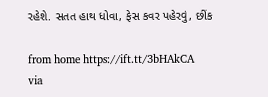રહેશે. સતત હાથ ધોવા, ફેસ કવર પહેરવું, છીંક

from home https://ift.tt/3bHAkCA
via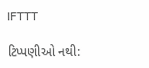IFTTT

ટિપ્પણીઓ નથી: